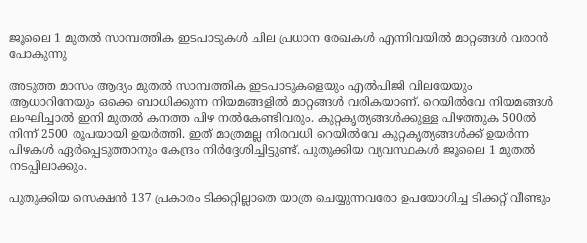ജൂലൈ 1 മുതല്‍ സാമ്പത്തിക ഇടപാടുകള്‍ ചില പ്രധാന രേഖകള്‍ എന്നിവയില്‍ മാറ്റങ്ങള്‍ വരാന്‍ പോകുന്നു

അടുത്ത മാസം ആദ്യം മുതല്‍ സാമ്പത്തിക ഇടപാടുകളെയും എല്‍പിജി വിലയേയും ആധാറിനേയും ഒക്കെ ബാധിക്കുന്ന നിയമങ്ങളില്‍ മാറ്റങ്ങള്‍ വരികയാണ്. റെയില്‍വേ നിയമങ്ങള്‍ ലംഘിച്ചാല്‍ ഇനി മുതല്‍ കനത്ത പിഴ നല്‍കേണ്ടിവരും. കുറ്റകൃത്യങ്ങള്‍ക്കുള്ള പിഴത്തുക 500ല്‍ നിന്ന് 2500 രൂപയായി ഉയര്‍ത്തി. ഇത് മാത്രമല്ല നിരവധി റെയില്‍വേ കുറ്റകൃത്യങ്ങള്‍ക്ക് ഉയര്‍ന്ന പിഴകള്‍ ഏര്‍പ്പെടുത്താനും കേന്ദ്രം നിര്‍ദ്ദേശിച്ചിട്ടുണ്ട്. പുതുക്കിയ വ്യവസ്ഥകള്‍ ജൂലൈ 1 മുതല്‍ നടപ്പിലാക്കും.

പുതുക്കിയ സെക്ഷന്‍ 137 പ്രകാരം ടിക്കറ്റില്ലാതെ യാത്ര ചെയ്യുന്നവരോ ഉപയോഗിച്ച ടിക്കറ്റ് വീണ്ടും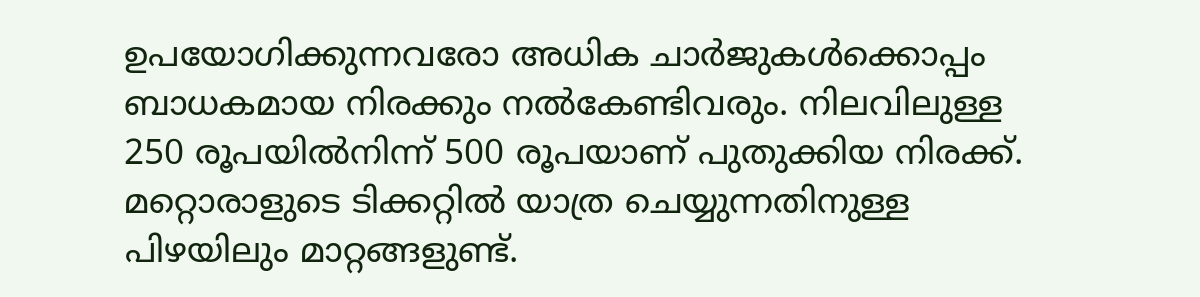ഉപയോഗിക്കുന്നവരോ അധിക ചാര്‍ജുകള്‍ക്കൊപ്പം ബാധകമായ നിരക്കും നല്‍കേണ്ടിവരും. നിലവിലുള്ള 250 രൂപയില്‍നിന്ന് 500 രൂപയാണ് പുതുക്കിയ നിരക്ക്. മറ്റൊരാളുടെ ടിക്കറ്റില്‍ യാത്ര ചെയ്യുന്നതിനുള്ള പിഴയിലും മാറ്റങ്ങളുണ്ട്.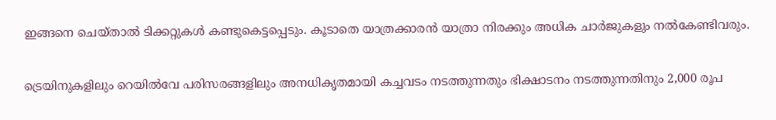ഇങ്ങനെ ചെയ്താല്‍ ടിക്കറ്റുകള്‍ കണ്ടുകെട്ടപ്പെടും. കൂടാതെ യാത്രക്കാരന്‍ യാത്രാ നിരക്കും അധിക ചാര്‍ജുകളും നല്‍കേണ്ടിവരും.

ട്രെയിനുകളിലും റെയില്‍വേ പരിസരങ്ങളിലും അനധികൃതമായി കച്ചവടം നടത്തുന്നതും ഭിക്ഷാടനം നടത്തുന്നതിനും 2,000 രൂപ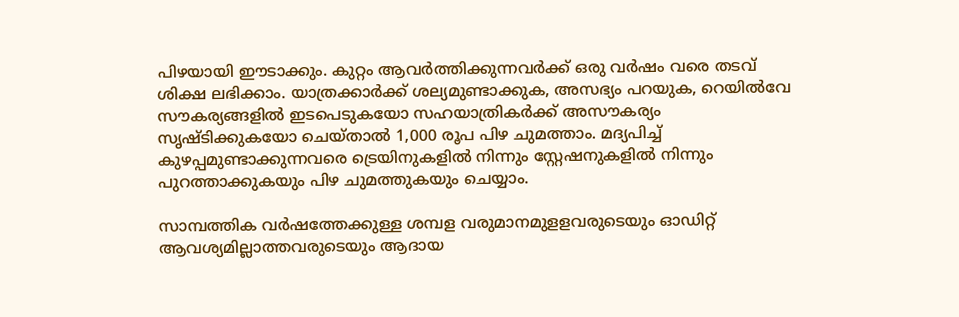പിഴയായി ഈടാക്കും. കുറ്റം ആവര്‍ത്തിക്കുന്നവര്‍ക്ക് ഒരു വര്‍ഷം വരെ തടവ് ശിക്ഷ ലഭിക്കാം. യാത്രക്കാര്‍ക്ക് ശല്യമുണ്ടാക്കുക, അസഭ്യം പറയുക, റെയില്‍വേ സൗകര്യങ്ങളില്‍ ഇടപെടുകയോ സഹയാത്രികര്‍ക്ക് അസൗകര്യം സൃഷ്ടിക്കുകയോ ചെയ്താല്‍ 1,000 രൂപ പിഴ ചുമത്താം. മദ്യപിച്ച് കുഴപ്പമുണ്ടാക്കുന്നവരെ ട്രെയിനുകളില്‍ നിന്നും സ്റ്റേഷനുകളില്‍ നിന്നും പുറത്താക്കുകയും പിഴ ചുമത്തുകയും ചെയ്യാം.

സാമ്പത്തിക വര്‍ഷത്തേക്കുള്ള ശമ്പള വരുമാനമുളളവരുടെയും ഓഡിറ്റ് ആവശ്യമില്ലാത്തവരുടെയും ആദായ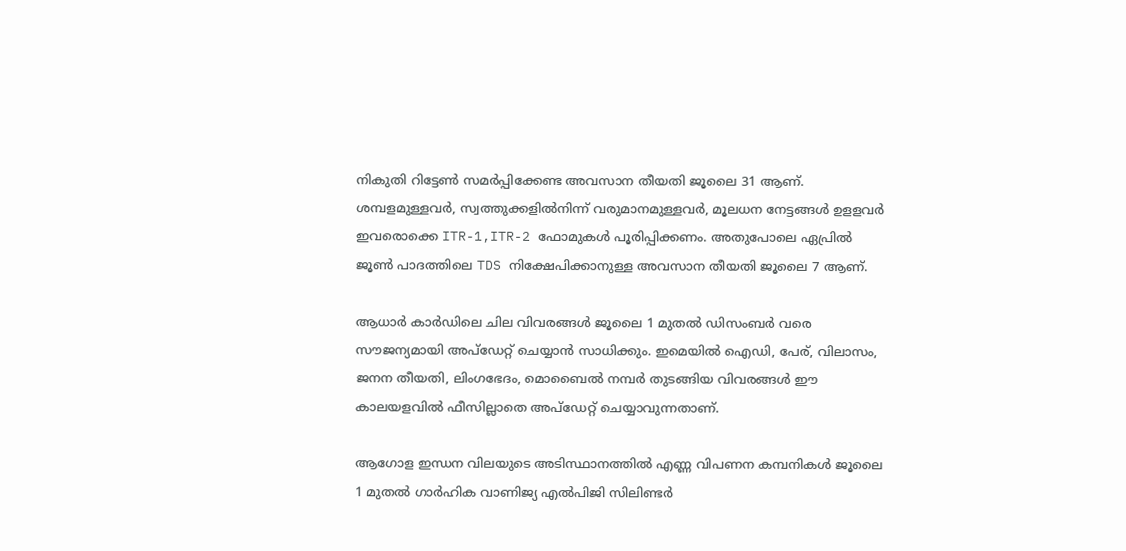നികുതി റിട്ടേണ്‍ സമര്‍പ്പിക്കേണ്ട അവസാന തീയതി ജൂലൈ 31 ആണ്. ശമ്പളമുള്ളവര്‍, സ്വത്തുക്കളില്‍നിന്ന് വരുമാനമുള്ളവര്‍, മൂലധന നേട്ടങ്ങള്‍ ഉളളവര്‍ ഇവരൊക്കെ ITR-1,ITR-2 ഫോമുകള്‍ പൂരിപ്പിക്കണം. അതുപോലെ ഏപ്രില്‍ ജൂണ്‍ പാദത്തിലെ TDS നിക്ഷേപിക്കാനുള്ള അവസാന തീയതി ജൂലൈ 7 ആണ്.

ആധാര്‍ കാര്‍ഡിലെ ചില വിവരങ്ങള്‍ ജൂലൈ 1 മുതല്‍ ഡിസംബര്‍ വരെ സൗജന്യമായി അപ്‌ഡേറ്റ് ചെയ്യാന്‍ സാധിക്കും. ഇമെയില്‍ ഐഡി, പേര്, വിലാസം, ജനന തീയതി, ലിംഗഭേദം, മൊബൈല്‍ നമ്പര്‍ തുടങ്ങിയ വിവരങ്ങള്‍ ഈ കാലയളവില്‍ ഫീസില്ലാതെ അപ്‌ഡേറ്റ് ചെയ്യാവുന്നതാണ്.

ആഗോള ഇന്ധന വിലയുടെ അടിസ്ഥാനത്തില്‍ എണ്ണ വിപണന കമ്പനികള്‍ ജൂലൈ 1 മുതല്‍ ഗാര്‍ഹിക വാണിജ്യ എല്‍പിജി സിലിണ്ടര്‍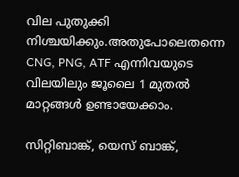വില പുതുക്കി നിശ്ചയിക്കും.അതുപോലെതന്നെ CNG, PNG, ATF എന്നിവയുടെ വിലയിലും ജൂലൈ 1 മുതല്‍ മാറ്റങ്ങള്‍ ഉണ്ടായേക്കാം.

സിറ്റിബാങ്ക്, യെസ് ബാങ്ക്,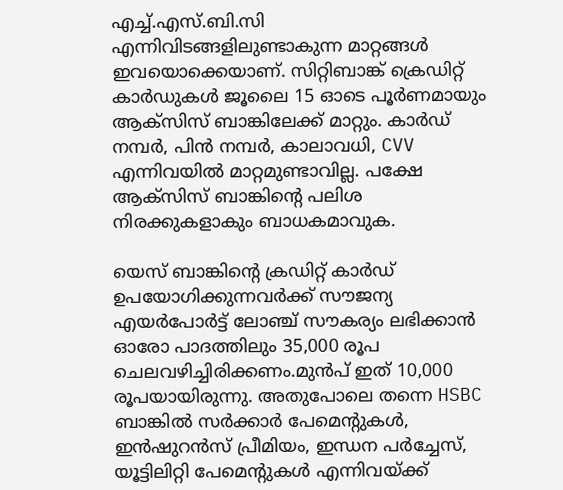എച്ച്.എസ്.ബി.സി എന്നിവിടങ്ങളിലുണ്ടാകുന്ന മാറ്റങ്ങള്‍ ഇവയൊക്കെയാണ്. സിറ്റിബാങ്ക് ക്രെഡിറ്റ് കാര്‍ഡുകള്‍ ജൂലൈ 15 ഓടെ പൂര്‍ണമായും ആക്‌സിസ് ബാങ്കിലേക്ക് മാറ്റും. കാര്‍ഡ് നമ്പര്‍, പിന്‍ നമ്പര്‍, കാലാവധി, CVV എന്നിവയില്‍ മാറ്റമുണ്ടാവില്ല. പക്ഷേ ആക്‌സിസ് ബാങ്കിന്റെ പലിശ നിരക്കുകളാകും ബാധകമാവുക.

യെസ് ബാങ്കിന്റെ ക്രഡിറ്റ് കാര്‍ഡ് ഉപയോഗിക്കുന്നവര്‍ക്ക് സൗജന്യ എയര്‍പോര്‍ട്ട് ലോഞ്ച് സൗകര്യം ലഭിക്കാന്‍ ഓരോ പാദത്തിലും 35,000 രൂപ ചെലവഴിച്ചിരിക്കണം.മുന്‍പ് ഇത് 10,000 രൂപയായിരുന്നു. അതുപോലെ തന്നെ HSBC ബാങ്കില്‍ സര്‍ക്കാര്‍ പേമെന്റുകള്‍, ഇന്‍ഷുറന്‍സ് പ്രീമിയം, ഇന്ധന പര്‍ച്ചേസ്, യൂട്ടിലിറ്റി പേമെന്റുകള്‍ എന്നിവയ്ക്ക്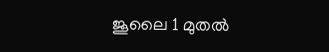ജൂലൈ 1 മുതല്‍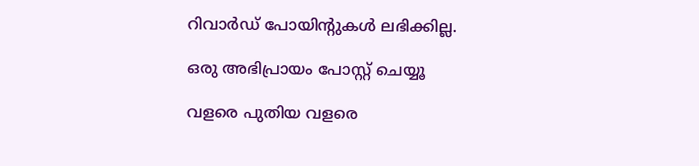റിവാര്‍ഡ് പോയിന്റുകള്‍ ലഭിക്കില്ല.

ഒരു അഭിപ്രായം പോസ്റ്റ് ചെയ്യൂ

വളരെ പുതിയ വളരെ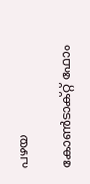പഴയ

കോൺടാക്റ്റ് ഫോം